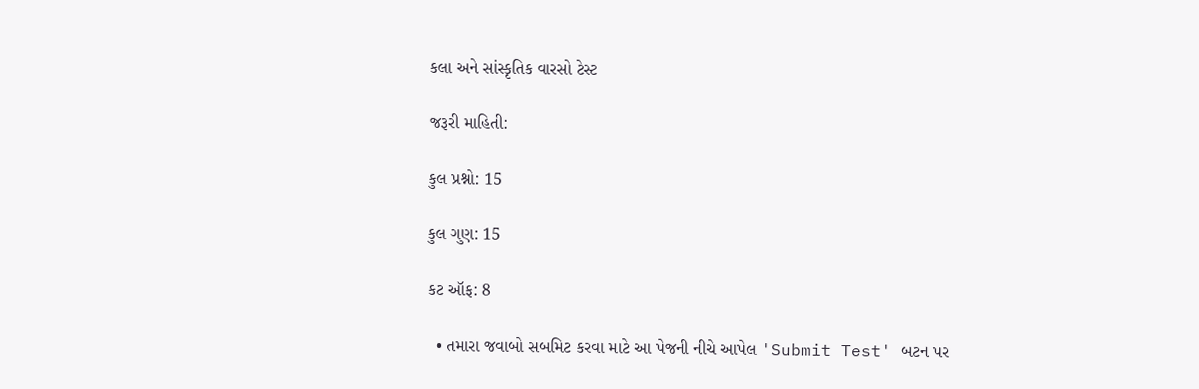કલા અને સાંસ્કૃતિક વારસો ટેસ્ટ

જરૂરી માહિતી:

કુલ પ્રશ્નો: 15

કુલ ગુણ: 15

કટ ઑફ: 8

  • તમારા જવાબો સબમિટ કરવા માટે આ પેજની નીચે આપેલ 'Submit Test' બટન પર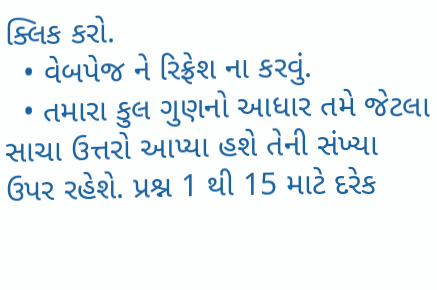ક્લિક કરો.
  • વેબપેજ ને રિફ્રેશ ના કરવું.
  • તમારા કુલ ગુણનો આધાર તમે જેટલા સાચા ઉત્તરો આપ્યા હશે તેની સંખ્યા ઉપર રહેશે. પ્રશ્ન 1 થી 15 માટે દરેક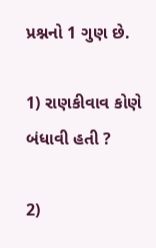પ્રશ્નનો 1 ગુણ છે.

1) રાણકીવાવ કોણે બંધાવી હતી ?

2)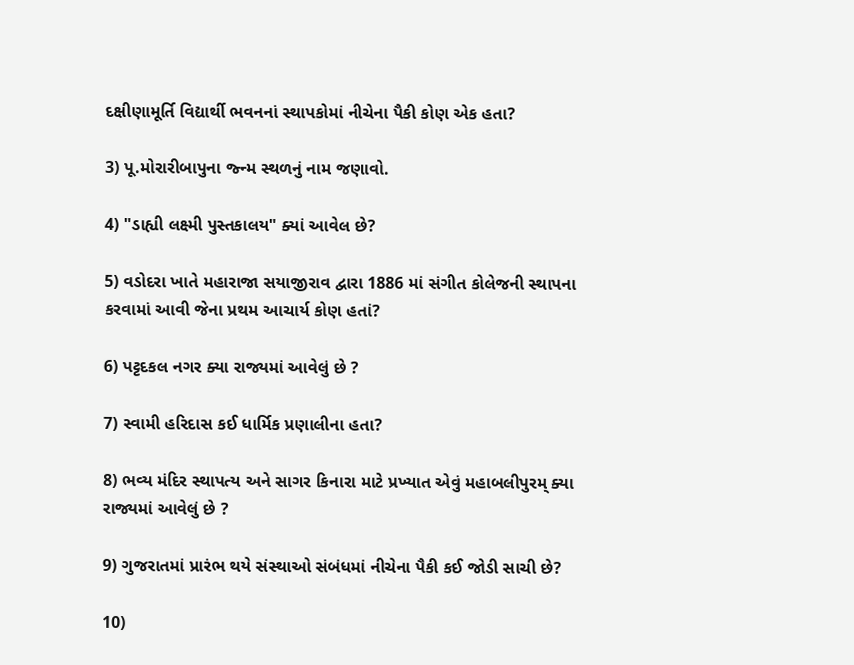દક્ષીણામૂર્તિ વિદ્યાર્થી ભવનનાં સ્થાપકોમાં નીચેના પૈકી કોણ એક હતા?

3) પૂ.મોરારીબાપુના જ્ન્મ સ્થળનું નામ જણાવો.

4) "ડાહ્યી લક્ષ્મી પુસ્તકાલય" ક્યાં આવેલ છે?

5) વડોદરા ખાતે મહારાજા સયાજીરાવ દ્વારા 1886 માં સંગીત કોલેજની સ્થાપના કરવામાં આવી જેના પ્રથમ આચાર્ય કોણ હતાં?

6) પટ્ટદકલ નગર ક્યા રાજ્યમાં આવેલું છે ?

7) સ્વામી હરિદાસ કઈ ધાર્મિક પ્રણાલીના હતા?

8) ભવ્ય મંદિર સ્થાપત્ય અને સાગર કિનારા માટે પ્રખ્યાત એવું મહાબલીપુરમ્ ક્યા રાજ્યમાં આવેલું છે ?

9) ગુજરાતમાં પ્રારંભ થયે સંસ્થાઓ સંબંધમાં નીચેના પૈકી કઈ જોડી સાચી છે?

10)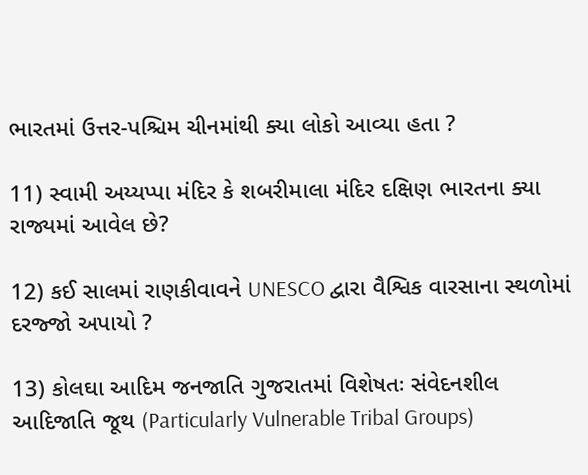ભારતમાં ઉત્તર-પશ્ચિમ ચીનમાંથી ક્યા લોકો આવ્યા હતા ?

11) સ્વામી અય્યપ્પા મંદિર કે શબરીમાલા મંદિર દક્ષિણ ભારતના ક્યા રાજ્યમાં આવેલ છે?

12) કઈ સાલમાં રાણકીવાવને UNESCO દ્વારા વૈશ્વિક વારસાના સ્થળોમાં દરજ્જો અપાયો ?

13) કોલઘા આદિમ જનજાતિ ગુજરાતમાં વિશેષતઃ સંવેદનશીલ આદિજાતિ જૂથ (Particularly Vulnerable Tribal Groups)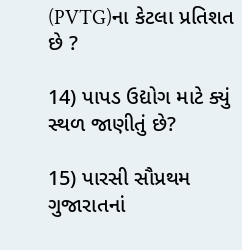(PVTG)ના કેટલા પ્રતિશત છે ?

14) પાપડ ઉદ્યોગ માટે ક્યું સ્થળ જાણીતું છે?

15) પારસી સૌપ્રથમ ગુજારાતનાં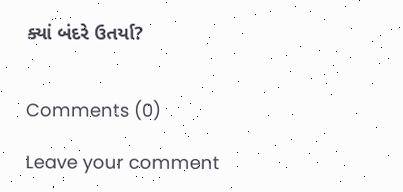ક્યાં બંદરે ઉતર્યા?


Comments (0)

Leave your comment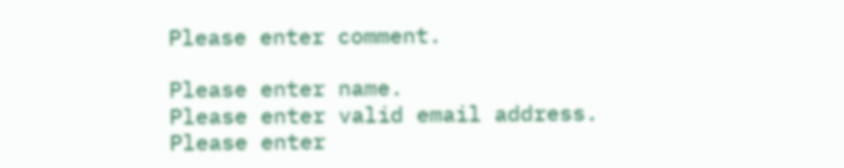Please enter comment.

Please enter name.
Please enter valid email address.
Please enter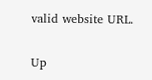valid website URL.

Up